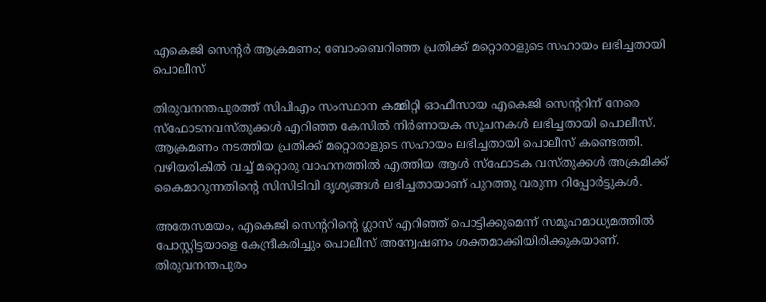എകെജി സെന്റര്‍ ആക്രമണം; ബോംബെറിഞ്ഞ പ്രതിക്ക് മറ്റൊരാളുടെ സഹായം ലഭിച്ചതായി പൊലീസ്

തിരുവനന്തപുരത്ത് സിപിഎം സംസ്ഥാന കമ്മിറ്റി ഓഫീസായ എകെജി സെന്ററിന് നേരെ സ്‌ഫോടനവസ്തുക്കള്‍ എറിഞ്ഞ കേസില്‍ നിര്‍ണായക സൂചനകള്‍ ലഭിച്ചതായി പൊലീസ്. ആക്രമണം നടത്തിയ പ്രതിക്ക് മറ്റൊരാളുടെ സഹായം ലഭിച്ചതായി പൊലീസ് കണ്ടെത്തി. വഴിയരികില്‍ വച്ച് മറ്റൊരു വാഹനത്തില്‍ എത്തിയ ആള്‍ സ്‌ഫോടക വസ്തുക്കള്‍ അക്രമിക്ക് കൈമാറുന്നതിന്റെ സിസിടിവി ദൃശ്യങ്ങള്‍ ലഭിച്ചതായാണ് പുറത്തു വരുന്ന റിപ്പോര്‍ട്ടുകള്‍.

അതേസമയം, എകെജി സെന്ററിന്റെ ഗ്ലാസ് എറിഞ്ഞ് പൊട്ടിക്കുമെന്ന് സമൂഹമാധ്യമത്തില്‍ പോസ്റ്റിട്ടയാളെ കേന്ദ്രീകരിച്ചും പൊലീസ് അന്വേഷണം ശക്തമാക്കിയിരിക്കുകയാണ്. തിരുവനന്തപുരം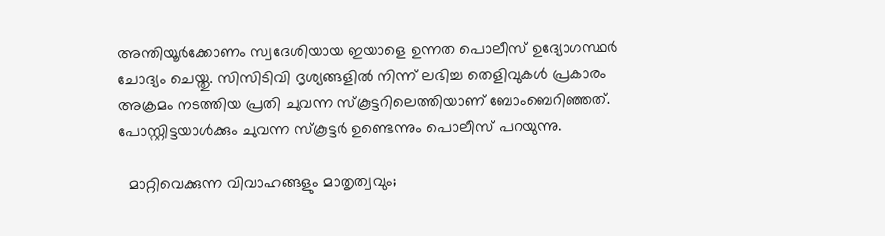അന്തിയൂര്‍ക്കോണം സ്വദേശിയായ ഇയാളെ ഉന്നത പൊലീസ് ഉദ്യോഗസ്ഥര്‍ ചോദ്യം ചെയ്തു. സിസിടിവി ദൃശ്യങ്ങളില്‍ നിന്ന് ലഭിച്ച തെളിവുകള്‍ പ്രകാരം അക്രമം നടത്തിയ പ്രതി ചുവന്ന സ്‌കൂട്ടറിലെത്തിയാണ് ബോംബെറിഞ്ഞത്. പോസ്റ്റിട്ടയാള്‍ക്കും ചുവന്ന സ്‌കൂട്ടര്‍ ഉണ്ടെന്നും പൊലീസ് പറയുന്നു.

  മാറ്റിവെക്കുന്ന വിവാഹങ്ങളും മാതൃത്വവും;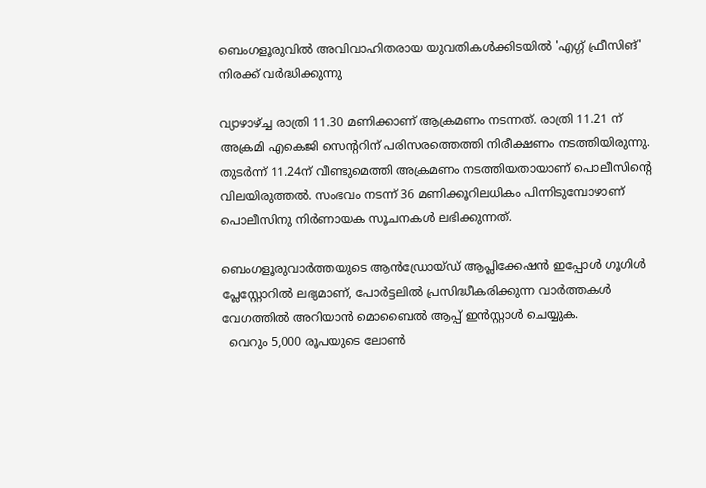ബെംഗളൂരുവിൽ അവിവാഹിതരായ യുവതികൾക്കിടയിൽ 'എഗ്ഗ് ഫ്രീസിങ്' നിരക്ക് വർദ്ധിക്കുന്നു

വ്യാഴാഴ്ച്ച രാത്രി 11.30 മണിക്കാണ് ആക്രമണം നടന്നത്. രാത്രി 11.21 ന് അക്രമി എകെജി സെന്ററിന് പരിസരത്തെത്തി നിരീക്ഷണം നടത്തിയിരുന്നു. തുടര്‍ന്ന് 11.24ന് വീണ്ടുമെത്തി അക്രമണം നടത്തിയതായാണ് പൊലീസിന്റെ വിലയിരുത്തല്‍. സംഭവം നടന്ന് 36 മണിക്കൂറിലധികം പിന്നിടുമ്പോഴാണ് പൊലീസിനു നിര്‍ണായക സൂചനകള്‍ ലഭിക്കുന്നത്.

ബെംഗളൂരുവാർത്തയുടെ ആൻഡ്രോയ്ഡ് ആപ്ലിക്കേഷൻ ഇപ്പോൾ ഗൂഗിൾ പ്ലേസ്റ്റോറിൽ ലഭ്യമാണ്, പോർട്ടലിൽ പ്രസിദ്ധീകരിക്കുന്ന വാർത്തകൾ വേഗത്തിൽ അറിയാൻ മൊബൈൽ ആപ്പ് ഇൻസ്റ്റാൾ ചെയ്യുക.
  വെറും 5,000 രൂപയുടെ ലോൺ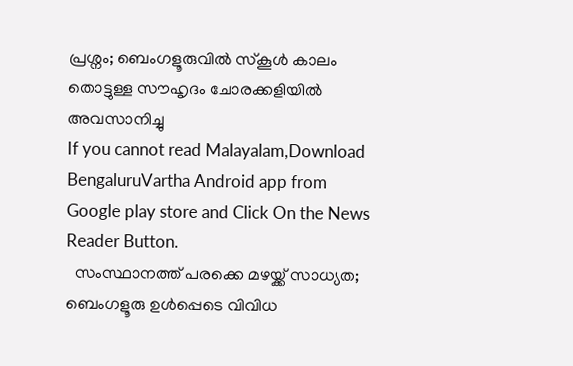പ്രശ്നം; ബെംഗളൂരുവിൽ സ്കൂൾ കാലം തൊട്ടുള്ള സൗഹൃദം ചോരക്കളിയിൽ അവസാനിച്ചു
If you cannot read Malayalam,Download BengaluruVartha Android app from Google play store and Click On the News Reader Button.
  സംസ്ഥാനത്ത് പരക്കെ മഴയ്ക്ക് സാധ്യത; ബെംഗളൂരു ഉൾപ്പെടെ വിവിധ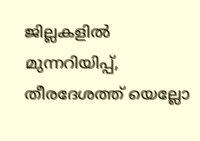ജില്ലകളിൽ മുന്നറിയിപ്പ്, തീരദേശത്ത് യെല്ലോ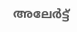അലേർട്ട്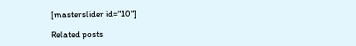[masterslider id="10"]

Related posts